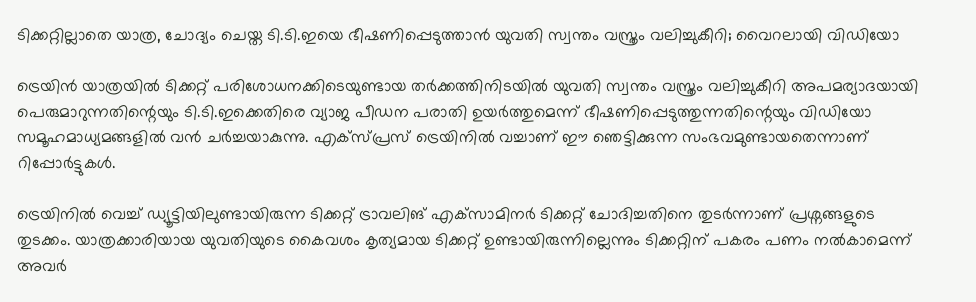ടിക്കറ്റില്ലാതെ യാത്ര, ചോദ്യം ചെയ്ത ടി.ടി.ഇയെ ഭീഷണിപ്പെടുത്താൻ യുവതി സ്വന്തം വസ്ത്രം വലിച്ചുകീറി; വൈറലായി വിഡിയോ

ട്രെയിൻ യാത്രയിൽ ടിക്കറ്റ് പരിശോധനക്കിടെയുണ്ടായ തർക്കത്തിനിടയിൽ യുവതി സ്വന്തം വസ്ത്രം വലിച്ചുകീറി അപമര്യാദയായി പെരുമാറുന്നതിന്റെയും ടി.ടി.ഇക്കെതിരെ വ്യാജ പീഡന പരാതി ഉയർത്തുമെന്ന് ഭീഷണിപ്പെടുത്തുന്നതിന്റെയും വിഡിയോ സമൂഹമാധ്യമങ്ങളിൽ വൻ ചർച്ചയാകുന്നു. എക്സ്പ്രസ് ട്രെയിനിൽ വച്ചാണ് ഈ ഞെട്ടിക്കുന്ന സംഭവമുണ്ടായതെന്നാണ് റിപ്പോർട്ടുകൾ.

ട്രെയിനിൽ വെച്ച് ഡ്യൂട്ടിയിലുണ്ടായിരുന്ന ടിക്കറ്റ് ട്രാവലിങ് എക്‌സാമിനർ ടിക്കറ്റ് ചോദിച്ചതിനെ തുടർന്നാണ് പ്രശ്നങ്ങളുടെ തുടക്കം. യാത്രക്കാരിയായ യുവതിയുടെ കൈവശം കൃത്യമായ ടിക്കറ്റ് ഉണ്ടായിരുന്നില്ലെന്നും ടിക്കറ്റിന് പകരം പണം നൽകാമെന്ന് അവർ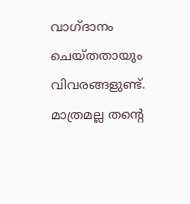വാഗ്ദാനം ചെയ്തതായും വിവരങ്ങളുണ്ട്. മാത്രമല്ല തന്റെ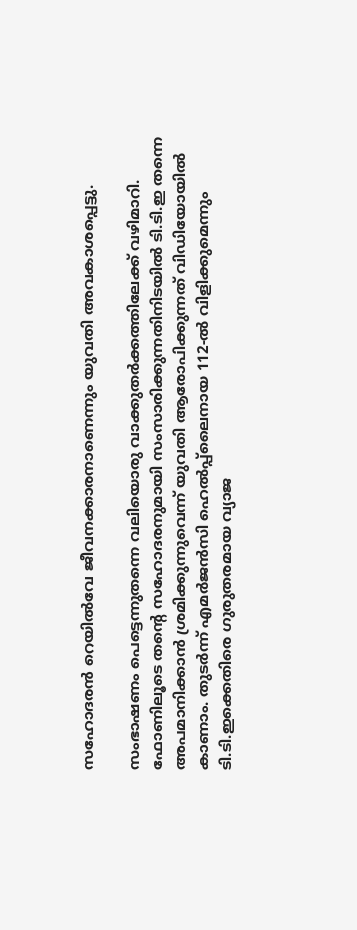സഹോദരൻ റെയിൽവേ ജീവനക്കാരനാണെന്നും യുവതി അവകാശപ്പെട്ടു.

സംഭാഷണം പെട്ടെന്നുതന്നെ വലിയൊരു വാക്കുതർക്കത്തിലേക്ക് വഴിമാറി. ഫോണിലൂടെ തന്റെ സഹോദരനുമായി സംസാരിക്കുന്നതിനിടയിൽ ടി.ടി.ഇ തന്നെ അപമാനിക്കാൻ ശ്രമിക്കുന്നുവെന്ന് യുവതി ആരോപിക്കുന്നത് വിഡിയോയിൽ കാണാം. തുടർന്ന് എമർജൻസി ഹെൽപ്പ്‌ലൈനായ 112-ൽ വിളിക്കുമെന്നും ടി.ടി.ഇക്കെതിരെ ഗുരുതരമായ വ്യാജ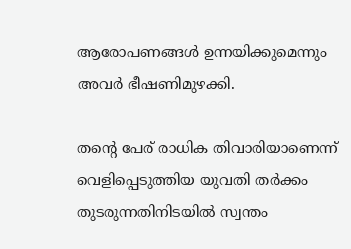ആരോപണങ്ങൾ ഉന്നയിക്കുമെന്നും അവർ ഭീഷണിമുഴക്കി.

തന്റെ പേര് രാധിക തിവാരിയാണെന്ന് വെളിപ്പെടുത്തിയ യുവതി തർക്കം തുടരുന്നതിനിടയിൽ സ്വന്തം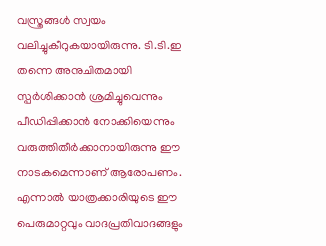വസ്ത്രങ്ങൾ സ്വയം വലിച്ചുകീറുകയായിരുന്നു. ടി.ടി.ഇ തന്നെ അനുചിതമായി സ്പർശിക്കാൻ ശ്രമിച്ചുവെന്നും പീഡിപ്പിക്കാൻ നോക്കിയെന്നും വരുത്തിതീർക്കാനായിരുന്നു ഈ നാടകമെന്നാണ് ആരോപണം. എന്നാൽ യാത്രക്കാരിയുടെ ഈ പെരുമാറ്റവും വാദപ്രതിവാദങ്ങളും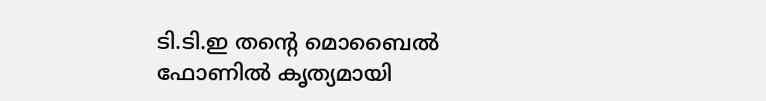ടി.ടി.ഇ തന്റെ മൊബൈൽ ഫോണിൽ കൃത്യമായി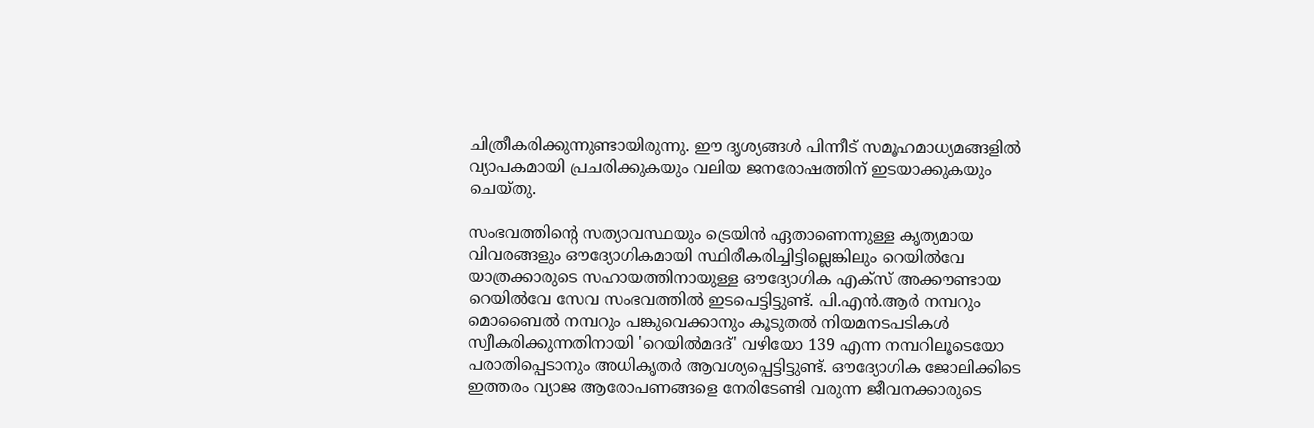ചിത്രീകരിക്കുന്നുണ്ടായിരുന്നു. ഈ ദൃശ്യങ്ങൾ പിന്നീട് സമൂഹമാധ്യമങ്ങളിൽ വ്യാപകമായി പ്രചരിക്കുകയും വലിയ ജനരോഷത്തിന് ഇടയാക്കുകയും ചെയ്തു.

സംഭവത്തിന്റെ സത്യാവസ്ഥയും ട്രെയിൻ ഏതാണെന്നുള്ള കൃത്യമായ വിവരങ്ങളും ഔദ്യോഗികമായി സ്ഥിരീകരിച്ചിട്ടില്ലെങ്കിലും റെയിൽവേ യാത്രക്കാരുടെ സഹായത്തിനായുള്ള ഔദ്യോഗിക എക്സ് അക്കൗണ്ടായ റെയിൽവേ സേവ സംഭവത്തിൽ ഇടപെട്ടിട്ടുണ്ട്. പി.എൻ.ആർ നമ്പറും മൊബൈൽ നമ്പറും പങ്കുവെക്കാനും കൂടുതൽ നിയമനടപടികൾ സ്വീകരിക്കുന്നതിനായി 'റെയിൽമദദ്' വഴിയോ 139 എന്ന നമ്പറിലൂടെയോ പരാതിപ്പെടാനും അധികൃതർ ആവശ്യപ്പെട്ടിട്ടുണ്ട്. ഔദ്യോഗിക ജോലിക്കിടെ ഇത്തരം വ്യാജ ആരോപണങ്ങളെ നേരിടേണ്ടി വരുന്ന ജീവനക്കാരുടെ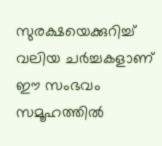സുരക്ഷയെക്കുറിച്ച് വലിയ ചർച്ചകളാണ് ഈ സംഭവം സമൂഹത്തിൽ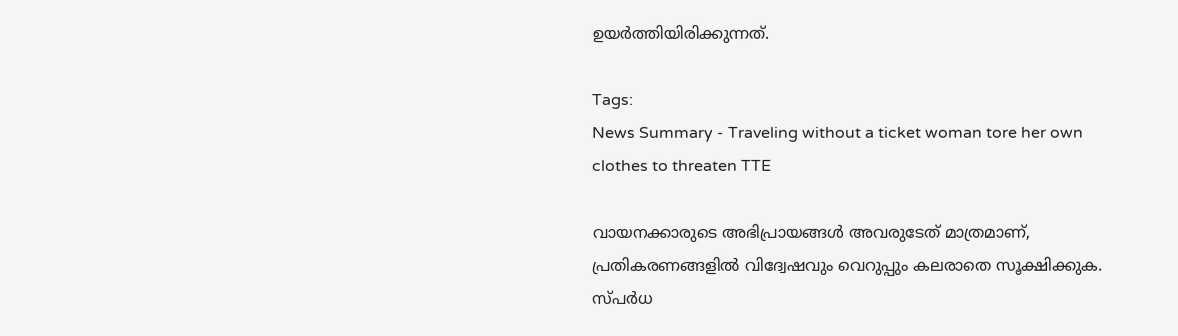ഉയർത്തിയിരിക്കുന്നത്.

Tags:
News Summary - Traveling without a ticket woman tore her own clothes to threaten TTE

വായനക്കാരുടെ അഭിപ്രായങ്ങള്‍ അവരുടേത് മാത്രമാണ്, പ്രതികരണങ്ങളിൽ വിദ്വേഷവും വെറുപ്പും കലരാതെ സൂക്ഷിക്കുക. സ്പർധ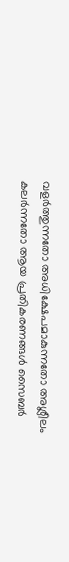വളർത്തുന്നതോ അധിക്ഷേപമാകുന്നതോ അശ്ലീലം കലർന്നതോ ആയ പ്രതികരണങ്ങൾ സൈബർ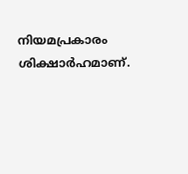നിയമപ്രകാരം ശിക്ഷാർഹമാണ്.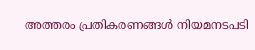അത്തരം പ്രതികരണങ്ങൾ നിയമനടപടി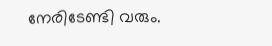നേരിടേണ്ടി വരും.